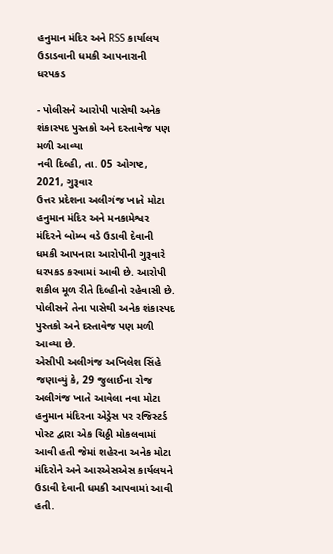હનુમાન મંદિર અને RSS કાર્યાલય ઉડાડવાની ધમકી આપનારાની ધરપકડ

- પોલીસને આરોપી પાસેથી અનેક શંકાસ્પદ પુસ્તકો અને દસ્તાવેજ પણ મળી આવ્યા
નવી દિલ્હી, તા. 05 ઓગષ્ટ, 2021, ગુરૂવાર
ઉત્તર પ્રદેશના અલીગંજ ખાતે મોટા હનુમાન મંદિર અને મનકામેશ્વર મંદિરને બોમ્બ વડે ઉડાવી દેવાની ધમકી આપનારા આરોપીની ગુરૂવારે ધરપકડ કરવામાં આવી છે. આરોપી શકીલ મૂળ રીતે દિલ્હીનો રહેવાસી છે. પોલીસને તેના પાસેથી અનેક શંકાસ્પદ પુસ્તકો અને દસ્તાવેજ પણ મળી આવ્યા છે.
એસીપી અલીગંજ અખિલેશ સિંહે જણાવ્યું કે, 29 જુલાઈના રોજ અલીગંજ ખાતે આવેલા નવા મોટા હનુમાન મંદિરના એડ્રેસ પર રજિસ્ટર્ડ પોસ્ટ દ્વારા એક ચિઠ્ઠી મોકલવામાં આવી હતી જેમાં શહેરના અનેક મોટા મંદિરોને અને આરએસએસ કાર્યલયને ઉડાવી દેવાની ધમકી આપવામાં આવી હતી.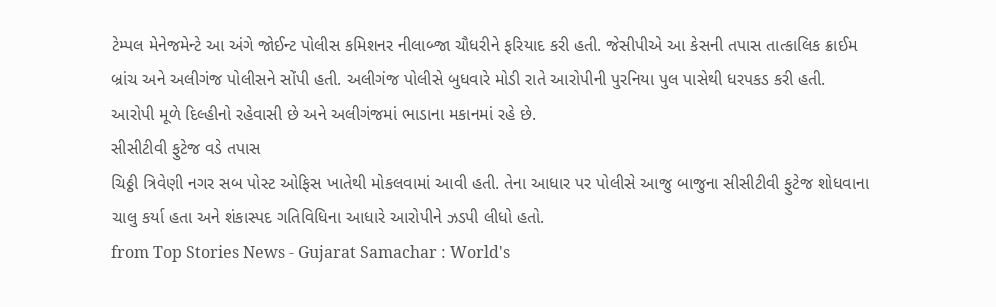ટેમ્પલ મેનેજમેન્ટે આ અંગે જોઈન્ટ પોલીસ કમિશનર નીલાબ્જા ચૌધરીને ફરિયાદ કરી હતી. જેસીપીએ આ કેસની તપાસ તાત્કાલિક ક્રાઈમ બ્રાંચ અને અલીગંજ પોલીસને સોંપી હતી. અલીગંજ પોલીસે બુધવારે મોડી રાતે આરોપીની પુરનિયા પુલ પાસેથી ધરપકડ કરી હતી. આરોપી મૂળે દિલ્હીનો રહેવાસી છે અને અલીગંજમાં ભાડાના મકાનમાં રહે છે.
સીસીટીવી ફુટેજ વડે તપાસ
ચિઠ્ઠી ત્રિવેણી નગર સબ પોસ્ટ ઓફિસ ખાતેથી મોકલવામાં આવી હતી. તેના આધાર પર પોલીસે આજુ બાજુના સીસીટીવી ફુટેજ શોધવાના ચાલુ કર્યા હતા અને શંકાસ્પદ ગતિવિધિના આધારે આરોપીને ઝડપી લીધો હતો.
from Top Stories News - Gujarat Samachar : World's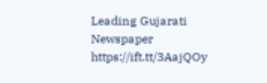Leading Gujarati Newspaper https://ift.tt/3AajQOy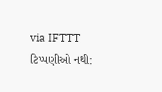via IFTTT
ટિપ્પણીઓ નથી: